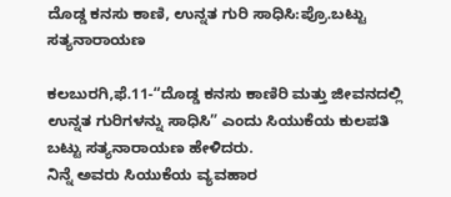ದೊಡ್ಡ ಕನಸು ಕಾಣಿ, ಉನ್ನತ ಗುರಿ ಸಾಧಿಸಿ:ಪ್ರೊ.ಬಟ್ಟು ಸತ್ಯನಾರಾಯಣ

ಕಲಬುರಗಿ,ಫೆ.11-“ದೊಡ್ಡ ಕನಸು ಕಾಣಿರಿ ಮತ್ತು ಜೀವನದಲ್ಲಿ ಉನ್ನತ ಗುರಿಗಳನ್ನು ಸಾಧಿಸಿ” ಎಂದು ಸಿಯುಕೆಯ ಕುಲಪತಿ ಬಟ್ಟು ಸತ್ಯನಾರಾಯಣ ಹೇಳಿದರು.
ನಿನ್ನೆ ಅವರು ಸಿಯುಕೆಯ ವ್ಯವಹಾರ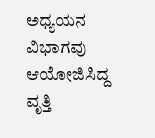ಅಧ್ಯಯನ ವಿಭಾಗವು ಆಯೋಜಿಸಿದ್ದ ವೃತ್ತಿ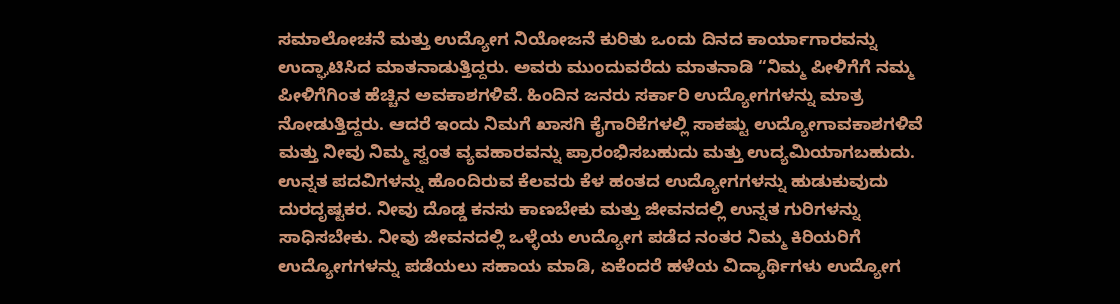ಸಮಾಲೋಚನೆ ಮತ್ತು ಉದ್ಯೋಗ ನಿಯೋಜನೆ ಕುರಿತು ಒಂದು ದಿನದ ಕಾರ್ಯಾಗಾರವನ್ನು ಉದ್ಘಾಟಿಸಿದ ಮಾತನಾಡುತ್ತಿದ್ದರು. ಅವರು ಮುಂದುವರೆದು ಮಾತನಾಡಿ “ನಿಮ್ಮ ಪೀಳಿಗೆಗೆ ನಮ್ಮ ಪೀಳಿಗೆಗಿಂತ ಹೆಚ್ಚಿನ ಅವಕಾಶಗಳಿವೆ. ಹಿಂದಿನ ಜನರು ಸರ್ಕಾರಿ ಉದ್ಯೋಗಗಳನ್ನು ಮಾತ್ರ ನೋಡುತ್ತಿದ್ದರು. ಆದರೆ ಇಂದು ನಿಮಗೆ ಖಾಸಗಿ ಕೈಗಾರಿಕೆಗಳಲ್ಲಿ ಸಾಕಷ್ಟು ಉದ್ಯೋಗಾವಕಾಶಗಳಿವೆ ಮತ್ತು ನೀವು ನಿಮ್ಮ ಸ್ವಂತ ವ್ಯವಹಾರವನ್ನು ಪ್ರಾರಂಭಿಸಬಹುದು ಮತ್ತು ಉದ್ಯಮಿಯಾಗಬಹುದು. ಉನ್ನತ ಪದವಿಗಳನ್ನು ಹೊಂದಿರುವ ಕೆಲವರು ಕೆಳ ಹಂತದ ಉದ್ಯೋಗಗಳನ್ನು ಹುಡುಕುವುದು ದುರದೃಷ್ಟಕರ. ನೀವು ದೊಡ್ಡ ಕನಸು ಕಾಣಬೇಕು ಮತ್ತು ಜೀವನದಲ್ಲಿ ಉನ್ನತ ಗುರಿಗಳನ್ನು ಸಾಧಿಸಬೇಕು. ನೀವು ಜೀವನದಲ್ಲಿ ಒಳ್ಳೆಯ ಉದ್ಯೋಗ ಪಡೆದ ನಂತರ ನಿಮ್ಮ ಕಿರಿಯರಿಗೆ ಉದ್ಯೋಗಗಳನ್ನು ಪಡೆಯಲು ಸಹಾಯ ಮಾಡಿ, ಏಕೆಂದರೆ ಹಳೆಯ ವಿದ್ಯಾರ್ಥಿಗಳು ಉದ್ಯೋಗ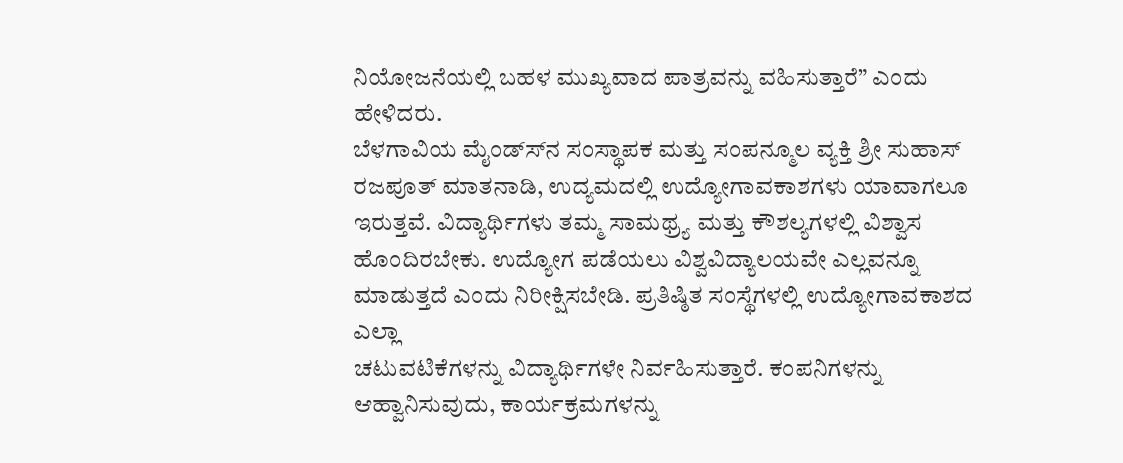ನಿಯೋಜನೆಯಲ್ಲಿ ಬಹಳ ಮುಖ್ಯವಾದ ಪಾತ್ರವನ್ನು ವಹಿಸುತ್ತಾರೆ” ಎಂದು ಹೇಳಿದರು.
ಬೆಳಗಾವಿಯ ಮೈಂಡ್ಸ್‍ನ ಸಂಸ್ಥಾಪಕ ಮತ್ತು ಸಂಪನ್ಮೂಲ ವ್ಯಕ್ತಿ ಶ್ರೀ ಸುಹಾಸ್ ರಜಪೂತ್ ಮಾತನಾಡಿ, ಉದ್ಯಮದಲ್ಲಿ ಉದ್ಯೋಗಾವಕಾಶಗಳು ಯಾವಾಗಲೂ ಇರುತ್ತವೆ. ವಿದ್ಯಾರ್ಥಿಗಳು ತಮ್ಮ ಸಾಮಥ್ರ್ಯ ಮತ್ತು ಕೌಶಲ್ಯಗಳಲ್ಲಿ ವಿಶ್ವಾಸ ಹೊಂದಿರಬೇಕು. ಉದ್ಯೋಗ ಪಡೆಯಲು ವಿಶ್ವವಿದ್ಯಾಲಯವೇ ಎಲ್ಲವನ್ನೂ ಮಾಡುತ್ತದೆ ಎಂದು ನಿರೀಕ್ಷಿಸಬೇಡಿ. ಪ್ರತಿಷ್ಠಿತ ಸಂಸ್ಥೆಗಳಲ್ಲಿ ಉದ್ಯೋಗಾವಕಾಶದ ಎಲ್ಲಾ
ಚಟುವಟಿಕೆಗಳನ್ನು ವಿದ್ಯಾರ್ಥಿಗಳೇ ನಿರ್ವಹಿಸುತ್ತಾರೆ. ಕಂಪನಿಗಳನ್ನು ಆಹ್ವಾನಿಸುವುದು, ಕಾರ್ಯಕ್ರಮಗಳನ್ನು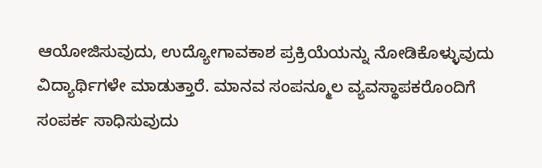ಆಯೋಜಿಸುವುದು, ಉದ್ಯೋಗಾವಕಾಶ ಪ್ರಕ್ರಿಯೆಯನ್ನು ನೋಡಿಕೊಳ್ಳುವುದು ವಿದ್ಯಾರ್ಥಿಗಳೇ ಮಾಡುತ್ತಾರೆ. ಮಾನವ ಸಂಪನ್ಮೂಲ ವ್ಯವಸ್ಥಾಪಕರೊಂದಿಗೆ ಸಂಪರ್ಕ ಸಾಧಿಸುವುದು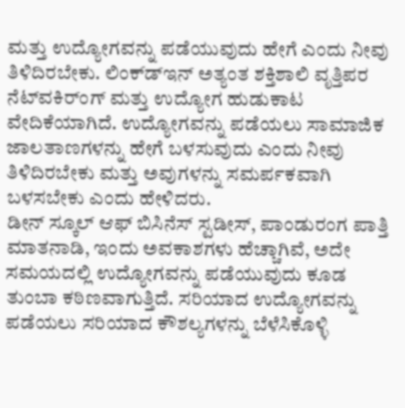ಮತ್ತು ಉದ್ಯೋಗವನ್ನು ಪಡೆಯುವುದು ಹೇಗೆ ಎಂದು ನೀವು ತಿಳಿದಿರಬೇಕು. ಲಿಂಕ್ಡ್‍ಇನ್ ಅತ್ಯಂತ ಶಕ್ತಿಶಾಲಿ ವೃತ್ತಿಪರ ನೆಟ್‍ವಕಿರ್ಂಗ್ ಮತ್ತು ಉದ್ಯೋಗ ಹುಡುಕಾಟ ವೇದಿಕೆಯಾಗಿದೆ. ಉದ್ಯೋಗವನ್ನು ಪಡೆಯಲು ಸಾಮಾಜಿಕ ಜಾಲತಾಣಗಳನ್ನು ಹೇಗೆ ಬಳಸುವುದು ಎಂದು ನೀವು ತಿಳಿದಿರಬೇಕು ಮತ್ತು ಅವುಗಳನ್ನು ಸಮರ್ಪಕವಾಗಿ
ಬಳಸಬೇಕು ಎಂದು ಹೇಳಿದರು.
ಡೀನ್ ಸ್ಕೂಲ್ ಆಫ್ ಬಿಸಿನೆಸ್ ಸ್ಟಡೀಸ್, ಪಾಂಡುರಂಗ ಪಾತ್ತಿ ಮಾತನಾಡಿ, ಇಂದು ಅವಕಾಶಗಳು ಹೆಚ್ಚಾಗಿವೆ, ಅದೇ ಸಮಯದಲ್ಲಿ ಉದ್ಯೋಗವನ್ನು ಪಡೆಯುವುದು ಕೂಡ ತುಂಬಾ ಕಠಿಣವಾಗುತ್ತಿದೆ. ಸರಿಯಾದ ಉದ್ಯೋಗವನ್ನು ಪಡೆಯಲು ಸರಿಯಾದ ಕೌಶಲ್ಯಗಳನ್ನು ಬೆಳೆಸಿಕೊಳ್ಳಿ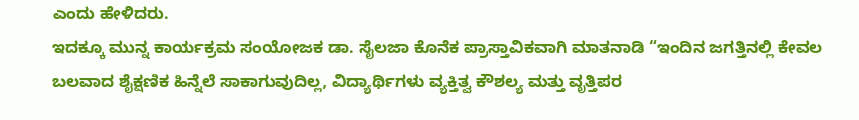ಎಂದು ಹೇಳಿದರು.
ಇದಕ್ಕೂ ಮುನ್ನ ಕಾರ್ಯಕ್ರಮ ಸಂಯೋಜಕ ಡಾ. ಸೈಲಜಾ ಕೊನೆಕ ಪ್ರಾಸ್ತಾವಿಕವಾಗಿ ಮಾತನಾಡಿ “ಇಂದಿನ ಜಗತ್ತಿನಲ್ಲಿ ಕೇವಲ ಬಲವಾದ ಶೈಕ್ಷಣಿಕ ಹಿನ್ನೆಲೆ ಸಾಕಾಗುವುದಿಲ್ಲ, ವಿದ್ಯಾರ್ಥಿಗಳು ವ್ಯಕ್ತಿತ್ವ ಕೌಶಲ್ಯ ಮತ್ತು ವೃತ್ತಿಪರ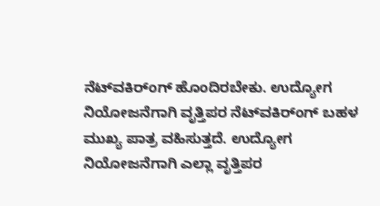ನೆಟ್‍ವಕಿರ್ಂಗ್ ಹೊಂದಿರಬೇಕು. ಉದ್ಯೋಗ ನಿಯೋಜನೆಗಾಗಿ ವೃತ್ತಿಪರ ನೆಟ್‍ವಕಿರ್ಂಗ್ ಬಹಳ ಮುಖ್ಯ ಪಾತ್ರ ವಹಿಸುತ್ತದೆ. ಉದ್ಯೋಗ ನಿಯೋಜನೆಗಾಗಿ ಎಲ್ಲಾ ವೃತ್ತಿಪರ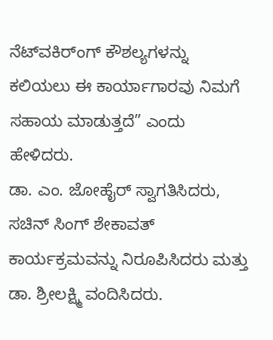ನೆಟ್‍ವಕಿರ್ಂಗ್ ಕೌಶಲ್ಯಗಳನ್ನು ಕಲಿಯಲು ಈ ಕಾರ್ಯಾಗಾರವು ನಿಮಗೆ ಸಹಾಯ ಮಾಡುತ್ತದೆ” ಎಂದು ಹೇಳಿದರು.
ಡಾ. ಎಂ. ಜೋಹೈರ್ ಸ್ವಾಗತಿಸಿದರು, ಸಚಿನ್ ಸಿಂಗ್ ಶೇಕಾವತ್ ಕಾರ್ಯಕ್ರಮವನ್ನು ನಿರೂಪಿಸಿದರು ಮತ್ತು ಡಾ. ಶ್ರೀಲಕ್ಷ್ಮಿ ವಂದಿಸಿದರು.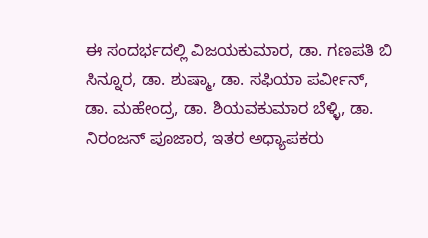ಈ ಸಂದರ್ಭದಲ್ಲಿ ವಿಜಯಕುಮಾರ, ಡಾ. ಗಣಪತಿ ಬಿ ಸಿನ್ನೂರ, ಡಾ. ಶುಷ್ಮಾ, ಡಾ. ಸಫಿಯಾ ಪರ್ವೀನ್, ಡಾ. ಮಹೇಂದ್ರ, ಡಾ. ಶಿಯವಕುಮಾರ ಬೆಳ್ಳಿ, ಡಾ. ನಿರಂಜನ್ ಪೂಜಾರ, ಇತರ ಅಧ್ಯಾಪಕರು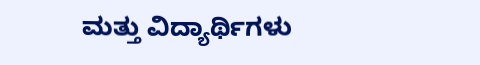ಮತ್ತು ವಿದ್ಯಾರ್ಥಿಗಳು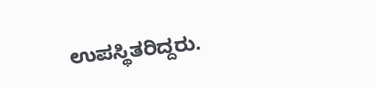ಉಪಸ್ಥಿತರಿದ್ದರು.